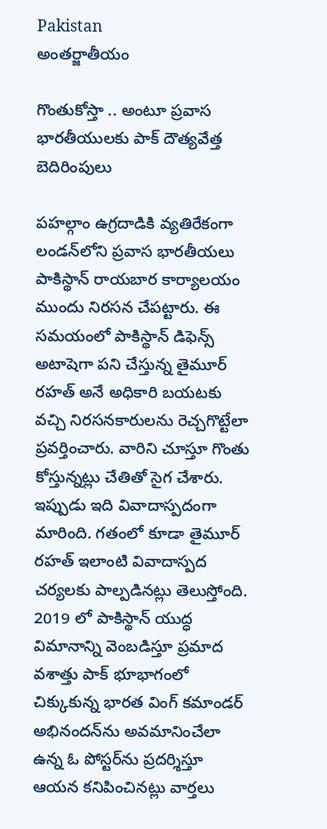Pakistan
అంతర్జాతీయం

గొంతుకోస్తా .. అంటూ ప్రవాస భారతీయులకు పాక్ దౌత్యవేత్త బెదిరింపులు

పహల్గాం ఉగ్రదాడికి వ్యతిరేకంగా లండన్‌లోని ప్రవాస భారతీయలు పాకిస్థాన్ రాయబార కార్యాలయం ముందు నిరసన చేపట్టారు. ఈ సమయంలో పాకిస్థాన్ డిఫెన్స్ అటాషెగా పని చేస్తున్న తైమూర్ రహత్ అనే అధికారి బయటకు వచ్చి నిరసనకారులను రెచ్చగొట్టేలా ప్రవర్తించారు. వారిని చూస్తూ గొంతు కోస్తున్నట్లు చేతితో సైగ చేశారు. ఇప్పుడు ఇది వివాదాస్పదంగా మారింది. గతంలో కూడా తైమూర్ రహత్ ఇలాంటి వివాదాస్పద చర్యలకు పాల్పడినట్లు తెలుస్తోంది. 2019 లో పాకిస్థాన్ యుద్ధ విమానాన్ని వెంబడిస్తూ ప్రమాద వశాత్తు పాక్ భూభాగంలో చిక్కుకున్న భారత వింగ్ కమాండర్ అభినందన్‌ను అవమానించేలా ఉన్న ఓ పోస్టర్‌ను ప్రదర్శిస్తూ ఆయన కనిపించినట్లు వార్తలు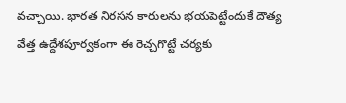వచ్చాయి. భారత నిరసన కారులను భయపెట్టేందుకే దౌత్య వేత్త ఉద్దేశపూర్వకంగా ఈ రెచ్చగొట్టే చర్యకు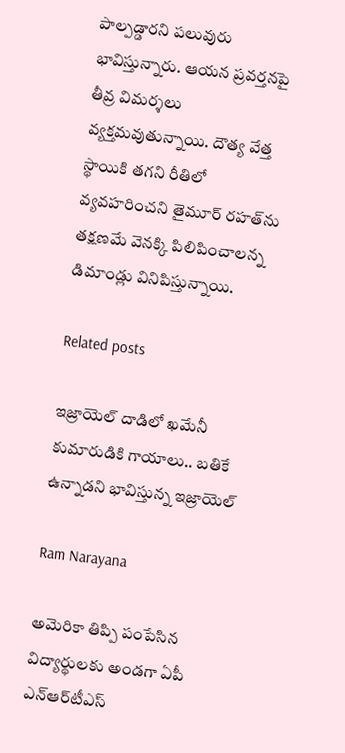పాల్పడ్డారని పలువురు భావిస్తున్నారు. ఆయన ప్రవర్తనపై తీవ్ర విమర్శలు వ్యక్తమవుతున్నాయి. దౌత్య వేత్త స్థాయికి తగని రీతిలో వ్యవహరించని తైమూర్ రహత్‌ను తక్షణమే వెనక్కి పిలిపించాలన్న డిమాండ్లు వినిపిస్తున్నాయి.

Related posts

ఇజ్రాయెల్ దాడిలో ఖమేనీ కుమారుడికి గాయాలు.. బతికే ఉన్నాడని భావిస్తున్న ఇజ్రాయెల్

Ram Narayana

అమెరికా తిప్పి పంపేసిన విద్యార్థులకు అండగా ఏపీ ఎన్‌ఆర్‌టీఎస్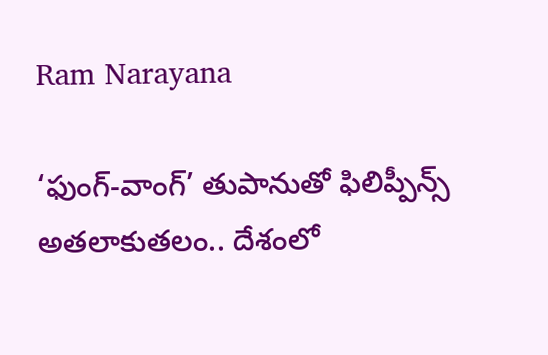Ram Narayana

‘ఫుంగ్-వాంగ్’ తుపానుతో ఫిలిప్పీన్స్ అతలాకుతలం.. దేశంలో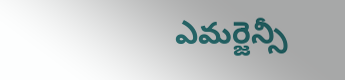ఎమర్జెన్సీ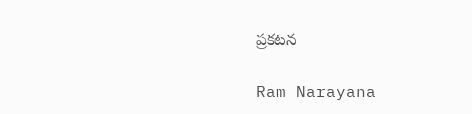ప్రకటన‌

Ram Narayana